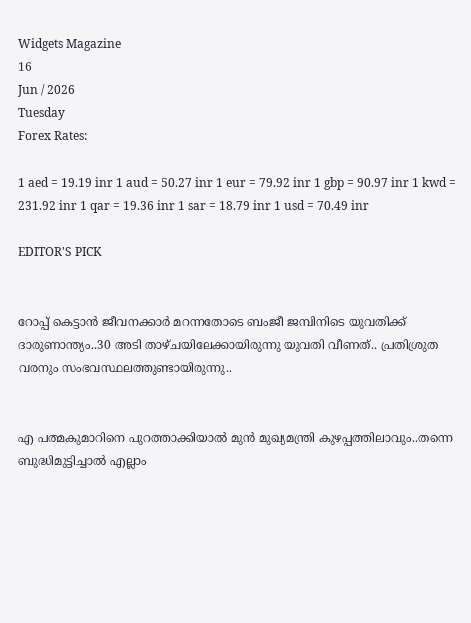Widgets Magazine
16
Jun / 2026
Tuesday
Forex Rates:

1 aed = 19.19 inr 1 aud = 50.27 inr 1 eur = 79.92 inr 1 gbp = 90.97 inr 1 kwd = 231.92 inr 1 qar = 19.36 inr 1 sar = 18.79 inr 1 usd = 70.49 inr

EDITOR'S PICK


റോപ്പ് കെട്ടാന്‍ ജീവനക്കാര്‍ മറന്നതോടെ ബംജീ ജമ്പിനിടെ യുവതിക്ക് ദാരുണാന്ത്യം..30 അടി താഴ്ചയിലേക്കായിരുന്നു യുവതി വീണത്.. പ്രതിശ്രുത വരനും സംഭവസ്ഥലത്തുണ്ടായിരുന്നു..


എ പത്മകുമാറിനെ പുറത്താക്കിയാൽ മുൻ മുഖ്യമന്ത്രി കുഴപ്പത്തിലാവും..തന്നെ ബുദ്ധിമുട്ടിച്ചാൽ എല്ലാം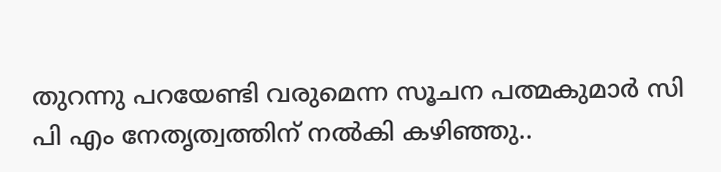തുറന്നു പറയേണ്ടി വരുമെന്ന സൂചന പത്മകുമാർ സി പി എം നേതൃത്വത്തിന് നൽകി കഴിഞ്ഞു..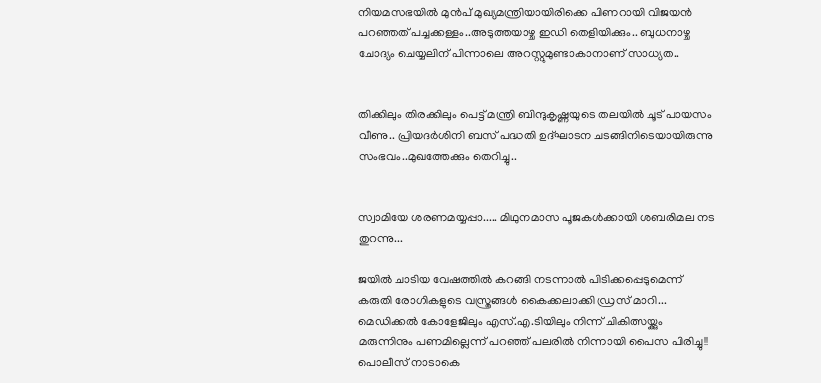നിയമസഭയില്‍ മുന്‍പ് മുഖ്യമന്ത്രിയായിരിക്കെ പിണറായി വിജയന്‍ പറഞ്ഞത് പച്ചക്കള്ളം..അടുത്തയാഴ്ച ഇഡി തെളിയിക്കും.. ബുധനാഴ്ച ചോദ്യം ചെയ്യലിന് പിന്നാലെ അറസ്റ്റുമുണ്ടാകാനാണ് സാധ്യത..


തിക്കിലും തിരക്കിലും പെട്ട് മന്ത്രി ബിന്ദുകൃഷ്ണയുടെ തലയിൽ ചൂട് പായസം വീണു.. പ്രിയദർശിനി ബസ് പദ്ധതി ഉദ്ഘാടന ചടങ്ങിനിടെയായിരുന്നു സംഭവം..മുഖത്തേക്കും തെറിച്ചു..


സ്വാമിയേ ശരണമയ്യപ്പാ..... മിഥുനമാസ പൂജകൾക്കായി ശബരിമല നട തുറന്നു...

ജയില്‍ ചാടിയ വേഷത്തില്‍ കറങ്ങി നടന്നാല്‍ പിടിക്കപ്പെടുമെന്ന് കരുതി രോഗികളുടെ വസ്ത്രങ്ങള്‍ കൈക്കലാക്കി ഡ്രസ് മാറി... മെഡിക്കല്‍ കോളേജിലും എസ്.എ.ടിയിലും നിന്ന് ചികിത്സയ്ക്കും മരുന്നിനും പണമില്ലെന്ന് പറഞ്ഞ് പലരില്‍ നിന്നായി പൈസ പിരിച്ചു!! പൊലീസ് നാടാകെ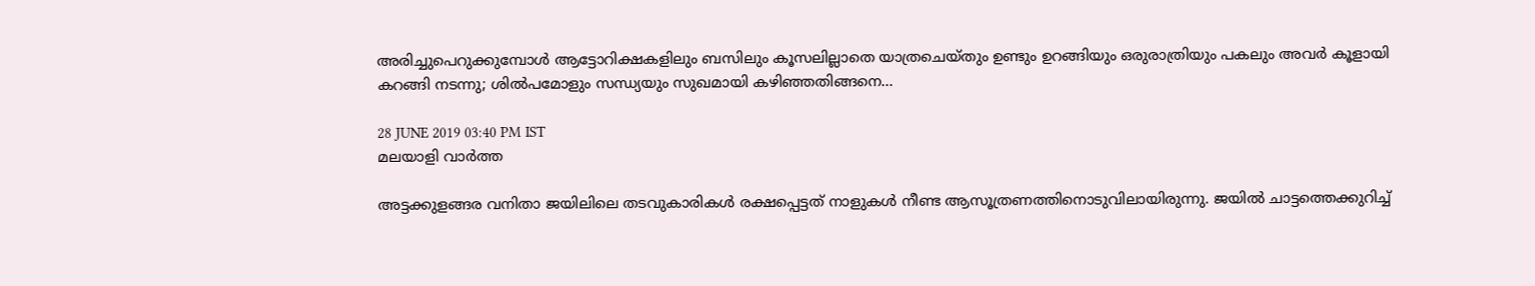അരിച്ചുപെറുക്കുമ്പോൾ ആട്ടോറിക്ഷകളിലും ബസിലും കൂസലില്ലാതെ യാത്രചെയ്തും ഉണ്ടും ഉറങ്ങിയും ഒരുരാത്രിയും പകലും അവര്‍ കൂളായി കറങ്ങി നടന്നു; ശിൽപമോളും സന്ധ്യയും സുഖമായി കഴിഞ്ഞതിങ്ങനെ...

28 JUNE 2019 03:40 PM IST
മലയാളി വാര്‍ത്ത

അട്ടക്കുളങ്ങര വനിതാ ജയിലിലെ തടവുകാരികള്‍ രക്ഷപ്പെട്ടത് നാളുകള്‍ നീണ്ട ആസൂത്രണത്തിനൊടുവിലായിരുന്നു. ജയില്‍ ചാട്ടത്തെക്കുറിച്ച്‌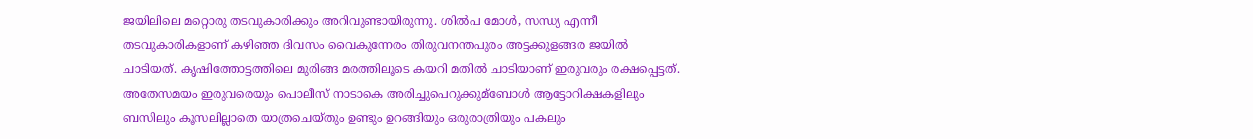ജയിലിലെ മറ്റൊരു തടവുകാരിക്കും അറിവുണ്ടായിരുന്നു. ശില്‍പ മോള്‍, സന്ധ്യ എന്നീ തടവുകാരികളാണ് കഴിഞ്ഞ ദിവസം വൈകുന്നേരം തിരുവനന്തപുരം അട്ടക്കുളങ്ങര ജയില്‍ ചാടിയത്. കൃഷിത്തോട്ടത്തിലെ മുരിങ്ങ മരത്തിലൂടെ കയറി മതില്‍ ചാടിയാണ് ഇരുവരും രക്ഷപ്പെട്ടത്. അതേസമയം ഇരുവരെയും പൊലീസ് നാടാകെ അരിച്ചുപെറുക്കുമ്ബോള്‍ ആട്ടോറിക്ഷകളിലും ബസിലും കൂസലില്ലാതെ യാത്രചെയ്തും ഉണ്ടും ഉറങ്ങിയും ഒരുരാത്രിയും പകലും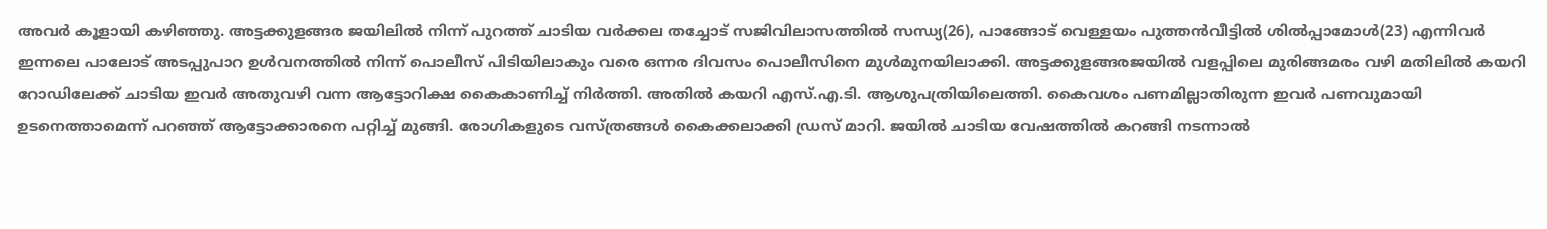അവര്‍ കൂളായി കഴിഞ്ഞു. അട്ടക്കുളങ്ങര ജയിലില്‍ നിന്ന് പുറത്ത് ചാടിയ വര്‍ക്കല തച്ചോട് സജിവിലാസത്തില്‍ സന്ധ്യ(26), പാങ്ങോട് വെള്ളയം പുത്തന്‍വീട്ടില്‍ ശില്‍പ്പാമോള്‍(23) എന്നിവര്‍ ഇന്നലെ പാലോട് അടപ്പുപാറ ഉള്‍വനത്തില്‍ നിന്ന് പൊലീസ് പിടിയിലാകും വരെ ഒന്നര ദിവസം പൊലീസിനെ മുള്‍മുനയിലാക്കി. അട്ടക്കുളങ്ങരജയില്‍ വളപ്പിലെ മുരിങ്ങമരം വഴി മതിലില്‍ കയറി റോഡിലേക്ക് ചാടിയ ഇവര്‍ അതുവഴി വന്ന ആട്ടോറിക്ഷ കൈകാണിച്ച്‌ നിര്‍ത്തി. അതില്‍ കയറി എസ്.എ.ടി. ആശുപത്രിയിലെത്തി. കൈവശം പണമില്ലാതിരുന്ന ഇവര്‍ പണവുമായി ഉടനെത്താമെന്ന് പറഞ്ഞ് ആട്ടോക്കാരനെ പറ്റിച്ച്‌ മുങ്ങി. രോഗികളുടെ വസ്ത്രങ്ങള്‍ കൈക്കലാക്കി ഡ്രസ് മാറി. ജയില്‍ ചാടിയ വേഷത്തില്‍ കറങ്ങി നടന്നാല്‍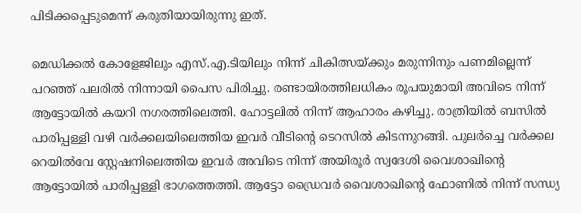പിടിക്കപ്പെടുമെന്ന് കരുതിയായിരുന്നു ഇത്.

മെഡിക്കല്‍ കോളേജിലും എസ്.എ.ടിയിലും നിന്ന് ചികിത്സയ്ക്കും മരുന്നിനും പണമില്ലെന്ന് പറഞ്ഞ് പലരില്‍ നിന്നായി പൈസ പിരിച്ചു. രണ്ടായിരത്തിലധികം രൂപയുമായി അവിടെ നിന്ന് ആട്ടോയില്‍ കയറി നഗരത്തിലെത്തി. ഹോട്ടലില്‍ നിന്ന് ആഹാരം കഴി‌ച്ചു. രാത്രിയില്‍ ബസില്‍ പാരിപ്പള്ളി വഴി വര്‍ക്കലയിലെത്തിയ ഇവര്‍ വീടിന്റെ ടെറസില്‍ കിടന്നുറങ്ങി. പുല‌ര്‍ച്ചെ വര്‍ക്കല റെയില്‍വേ സ്റ്റേഷനിലെത്തിയ ഇവര്‍ അവിടെ നിന്ന് അയിരൂര്‍ സ്വദേശി വൈശാഖിന്റെ ആട്ടോയില്‍ പാരിപ്പള്ളി ഭാഗത്തെത്തി. ആട്ടോ ഡ്രൈവര്‍ വൈശാഖിന്റെ ഫോണില്‍ നിന്ന് സന്ധ്യ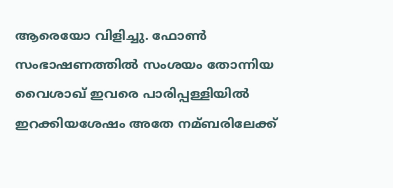ആരെയോ വിളിച്ചു. ഫോണ്‍ സംഭാഷണത്തില്‍ സംശയം തോന്നിയ വൈശാഖ് ഇവരെ പാരിപ്പള്ളിയില്‍ ഇറക്കിയശേഷം അതേ നമ്ബരിലേക്ക്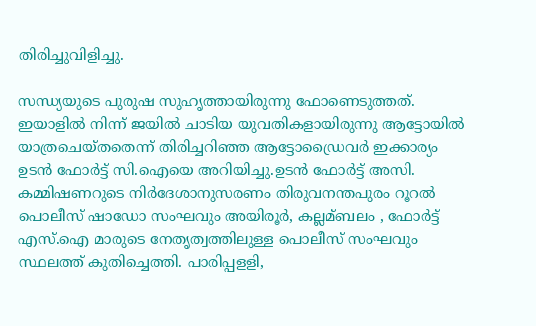തിരിച്ചുവിളിച്ചു.

സന്ധ്യയുടെ പുരുഷ സുഹൃത്തായിരുന്നു ഫോണെടുത്തത്. ഇയാളില്‍ നിന്ന് ജയില്‍ ചാടിയ യുവതികളായിരുന്നു ആട്ടോയില്‍ യാത്രചെയ്തതെന്ന് തിരിച്ചറിഞ്ഞ ആട്ടോഡ്രൈവര്‍ ഇക്കാര്യം ഉടന്‍ ഫോര്‍ട്ട് സി.ഐയെ അറിയിച്ചു.ഉടന്‍ ഫോര്‍ട്ട് അസി. കമ്മിഷണറുടെ നിര്‍ദേശാനുസരണം തിരുവനന്തപുരം റൂറല്‍ പൊലീസ് ഷാഡോ സംഘവും അയിരൂര്‍, കല്ലമ്ബലം , ഫോര്‍ട്ട് എസ്.ഐ മാരുടെ നേതൃത്വത്തിലുള്ള പൊലീസ് സംഘവും സ്ഥലത്ത് കുതിച്ചെത്തി. പാരിപ്പളളി,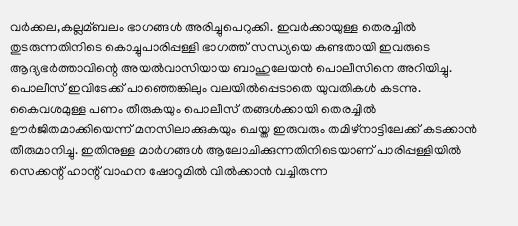വര്‍ക്കല,കല്ലമ്ബലം ഭാഗങ്ങള്‍ അരിച്ചുപെറുക്കി. ഇവര്‍ക്കായുള്ള തെരച്ചില്‍ തുടരുന്നതിനിടെ കൊച്ചുപാരിപ്പള്ളി ഭാഗത്ത് സന്ധ്യയെ കണ്ടതായി ഇവരുടെ ആദ്യഭര്‍ത്താവിന്റെ അയല്‍വാസിയായ ബാഹുലേയന്‍ പൊലീസിനെ അറിയിച്ചു. പൊലീസ് ഇവിടേക്ക് പാഞ്ഞെങ്കിലും വലയില്‍പ്പെടാതെ യുവതികള്‍ കടന്നു. കൈവശമുള്ള പണം തീരുകയും പൊലീസ് തങ്ങള്‍ക്കായി തെരച്ചില്‍ ഊര്‍ജിതമാക്കിയെന്ന് മനസിലാക്കുകയും ചെയ്ത ഇരുവരും തമിഴ്നാട്ടിലേക്ക് കടക്കാന്‍ തീരുമാനിച്ചു. ഇതിനുള്ള മാര്‍ഗങ്ങള്‍ ആലോചിക്കുന്നതിനിടെയാണ് പാരിപ്പള്ളിയില്‍ സെക്കന്റ് ഹാന്റ് വാഹന ഷോറൂമില്‍ വില്‍ക്കാന്‍ വച്ചിരുന്ന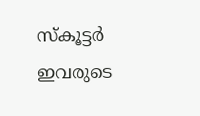സ്കൂട്ടര്‍ ഇവരുടെ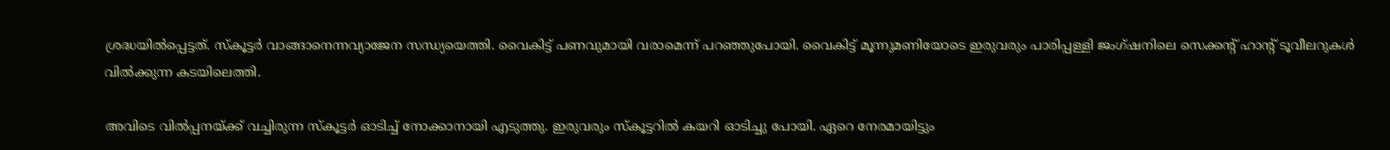ശ്രദ്ധയില്‍പ്പെട്ടത്. സ്കൂട്ടര്‍ വാങ്ങാനെന്നവ്യാജേന സന്ധ്യയെത്തി. വൈകിട്ട് പണവുമായി വരാമെന്ന് പറഞ്ഞുപോയി. വൈകിട്ട് മൂന്നുമണിയോടെ ഇരുവരും പാരിപ്പള്ളി ജംഗ്ഷനിലെ സെക്കന്റ് ഹാന്റ് ടൂവീലറുകള്‍ വില്‍ക്കുന്ന കടയിലെത്തി.

അവിടെ വില്‍പ്പനയ്ക്ക് വച്ചിരുന്ന സ്കൂട്ടര്‍ ഓടിച്ച്‌ നോക്കാനായി എടുത്തു. ഇരുവരും സ്കൂട്ടറില്‍ കയറി ഓടിച്ചു പോയി. ഏറെ നേരമായിട്ടും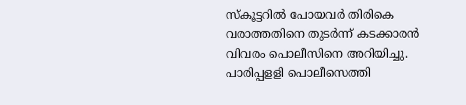സ്കൂട്ടറില്‍ പോയവര്‍ തിരികെ വരാത്തതിനെ തുടര്‍ന്ന് കടക്കാരന്‍ വിവരം പൊലീസിനെ അറിയിച്ചു. പാരിപ്പളളി പൊലീസെത്തി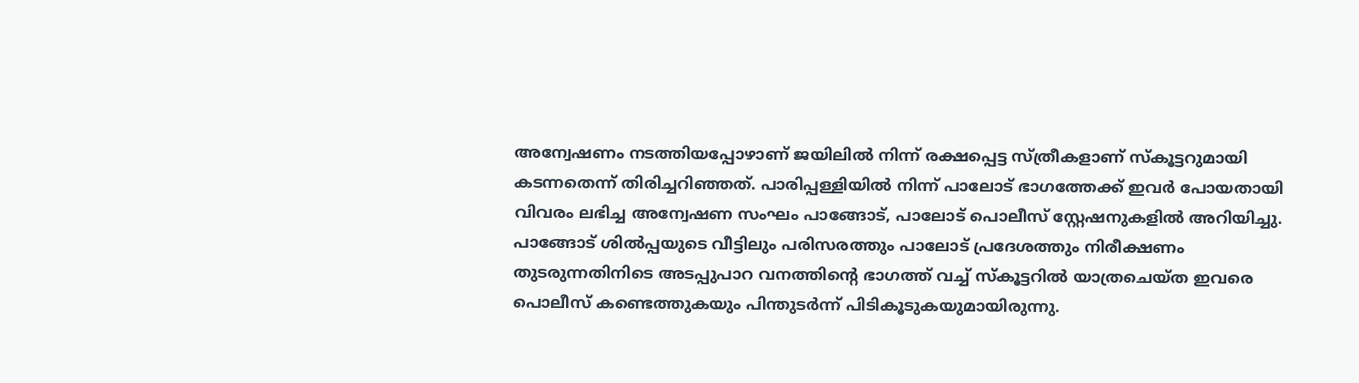അന്വേഷണം നടത്തിയപ്പോഴാണ് ജയിലില്‍ നിന്ന് രക്ഷപ്പെട്ട സ്ത്രീകളാണ് സ്കൂട്ടറുമായി കടന്നതെന്ന് തിരിച്ചറിഞ്ഞത്. പാരിപ്പള്ളിയില്‍ നിന്ന് പാലോട് ഭാഗത്തേക്ക് ഇവര്‍ പോയതായി വിവരം ലഭിച്ച അന്വേഷണ സംഘം പാങ്ങോട്, പാലോട് പൊലീസ് സ്റ്റേഷനുകളില്‍ അറിയിച്ചു. പാങ്ങോട് ശില്‍പ്പയുടെ വീട്ടിലും പരിസരത്തും പാലോട് പ്രദേശത്തും നിരീക്ഷണം തുടരുന്നതിനിടെ അടപ്പുപാറ വനത്തിന്റെ ഭാഗത്ത് വച്ച്‌ സ്കൂട്ടറില്‍ യാത്രചെയ്ത ഇവരെ പൊലീസ് കണ്ടെത്തുകയും പിന്തുടര്‍ന്ന് പിടികൂടുകയുമായിരുന്നു.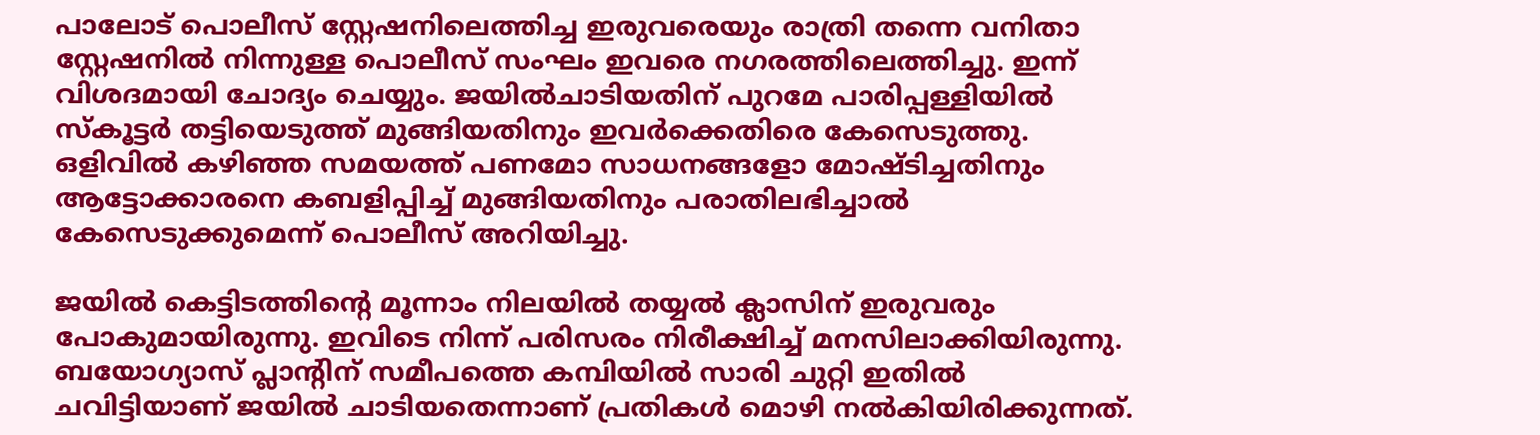പാലോട് പൊലീസ് സ്റ്റേഷനിലെത്തിച്ച ഇരുവരെയും രാത്രി തന്നെ വനിതാ സ്റ്റേഷനില്‍ നിന്നുള്ള പൊലീസ് സംഘം ഇവരെ നഗരത്തിലെത്തിച്ചു. ഇന്ന് വിശദമായി ചോദ്യം ചെയ്യും. ജയില്‍ചാടിയതിന് പുറമേ പാരിപ്പള്ളിയില്‍ സ്കൂട്ടര്‍ തട്ടിയെടുത്ത് മുങ്ങിയതിനും ഇവര്‍ക്കെതിരെ കേസെടുത്തു. ഒളിവില്‍ കഴിഞ്ഞ സമയത്ത് പണമോ സാധനങ്ങളോ മോഷ്ടിച്ചതിനും ആട്ടോക്കാരനെ കബളിപ്പിച്ച്‌ മുങ്ങിയതിനും പരാതിലഭിച്ചാല്‍ കേസെടുക്കുമെന്ന് പൊലീസ് അറിയിച്ചു.

ജയില്‍ കെട്ടിടത്തിന്റെ മൂന്നാം നിലയില്‍ തയ്യല്‍ ക്ലാസിന് ഇരുവരും പോകുമായിരുന്നു. ഇവിടെ നിന്ന് പരിസരം നിരീക്ഷിച്ച് മനസിലാക്കിയിരുന്നു. ബയോഗ്യാസ് പ്ലാന്റിന് സമീപത്തെ കമ്പിയില്‍ സാരി ചുറ്റി ഇതില്‍ ചവിട്ടിയാണ് ജയില്‍ ചാടിയതെന്നാണ് പ്രതികള്‍ മൊഴി നല്‍കിയിരിക്കുന്നത്.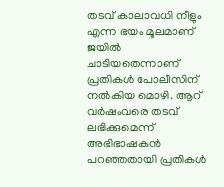തടവ് കാലാവധി നീളും എന്ന ഭയം മൂലമാണ് ജയില്‍ ചാടിയതെന്നാണ് പ്രതികള്‍ പോലീസിന് നല്‍കിയ മൊഴി. ആറ് വര്‍ഷംവരെ തടവ് ലഭിക്കുമെന്ന് അഭിഭാഷകന്‍ പറഞ്ഞതായി പ്രതികള്‍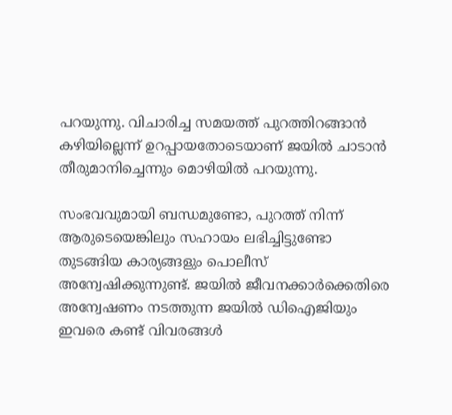പറയുന്നു. വിചാരിച്ച സമയത്ത് പുറത്തിറങ്ങാന്‍ കഴിയില്ലെന്ന് ഉറപ്പായതോടെയാണ് ജയില്‍ ചാടാന്‍ തീരുമാനിച്ചെന്നും മൊഴിയില്‍ പറയുന്നു.

സംഭവവുമായി ബന്ധമുണ്ടോ, പുറത്ത് നിന്ന് ആരുടെയെങ്കിലും സഹായം ലഭിച്ചിട്ടുണ്ടോ തുടങ്ങിയ കാര്യങ്ങളും പൊലീസ് അന്വേഷിക്കുന്നുണ്ട്. ജയില്‍ ജീവനക്കാര്‍ക്കെതിരെ അന്വേഷണം നടത്തുന്ന ജയില്‍ ഡിഐജിയും ഇവരെ കണ്ട് വിവരങ്ങള്‍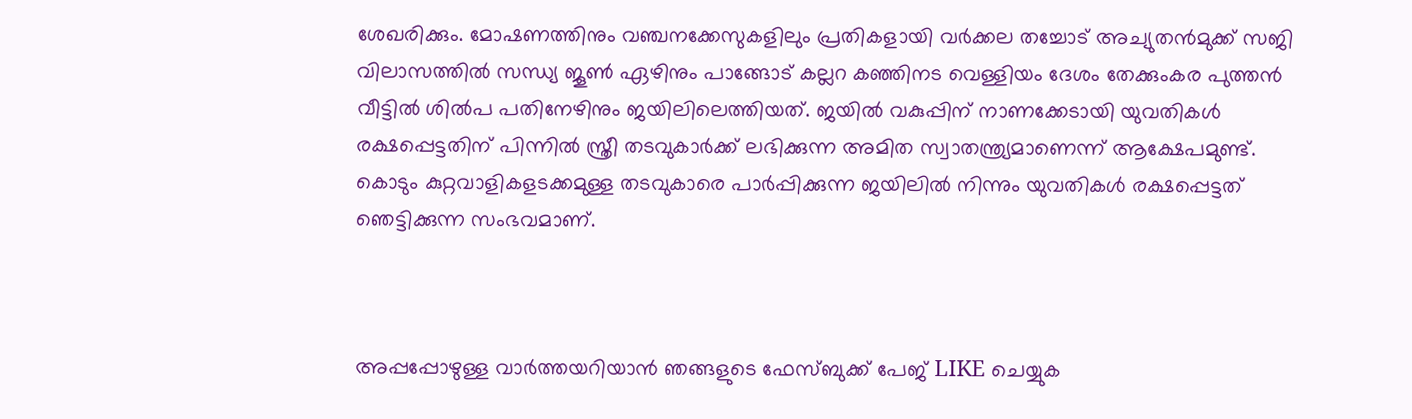ശേഖരിക്കും. മോഷണത്തിനും വഞ്ചനക്കേസുകളിലും പ്രതികളായി വര്‍ക്കല തച്ചോട് അച്യുതന്‍മുക്ക് സജി വിലാസത്തില്‍ സന്ധ്യ ജൂണ്‍ ഏഴിനും പാങ്ങോട് കല്ലറ കഞ്ഞിനട വെള്ളിയം ദേശം തേക്കുംകര പുത്തന്‍ വീട്ടില്‍ ശില്‍പ പതിനേഴിനും ജയിലിലെത്തിയത്. ജയില്‍ വകുപ്പിന് നാണക്കേടായി യുവതികള്‍ രക്ഷപ്പെട്ടതിന് പിന്നില്‍ സ്ത്രീ തടവുകാര്‍ക്ക് ലഭിക്കുന്ന അമിത സ്വാതന്ത്ര്യമാണെന്ന് ആക്ഷേപമുണ്ട്. കൊടും കുറ്റവാളികളടക്കമുള്ള തടവുകാരെ പാര്‍പ്പിക്കുന്ന ജയിലില്‍ നിന്നും യുവതികള്‍ രക്ഷപ്പെട്ടത് ഞെട്ടിക്കുന്ന സംഭവമാണ്.



അപ്പപ്പോഴുള്ള വാര്‍ത്തയറിയാന്‍ ഞങ്ങളുടെ ഫേസ്‌ബുക്ക്‌ പേജ് LIKE ചെയ്യുക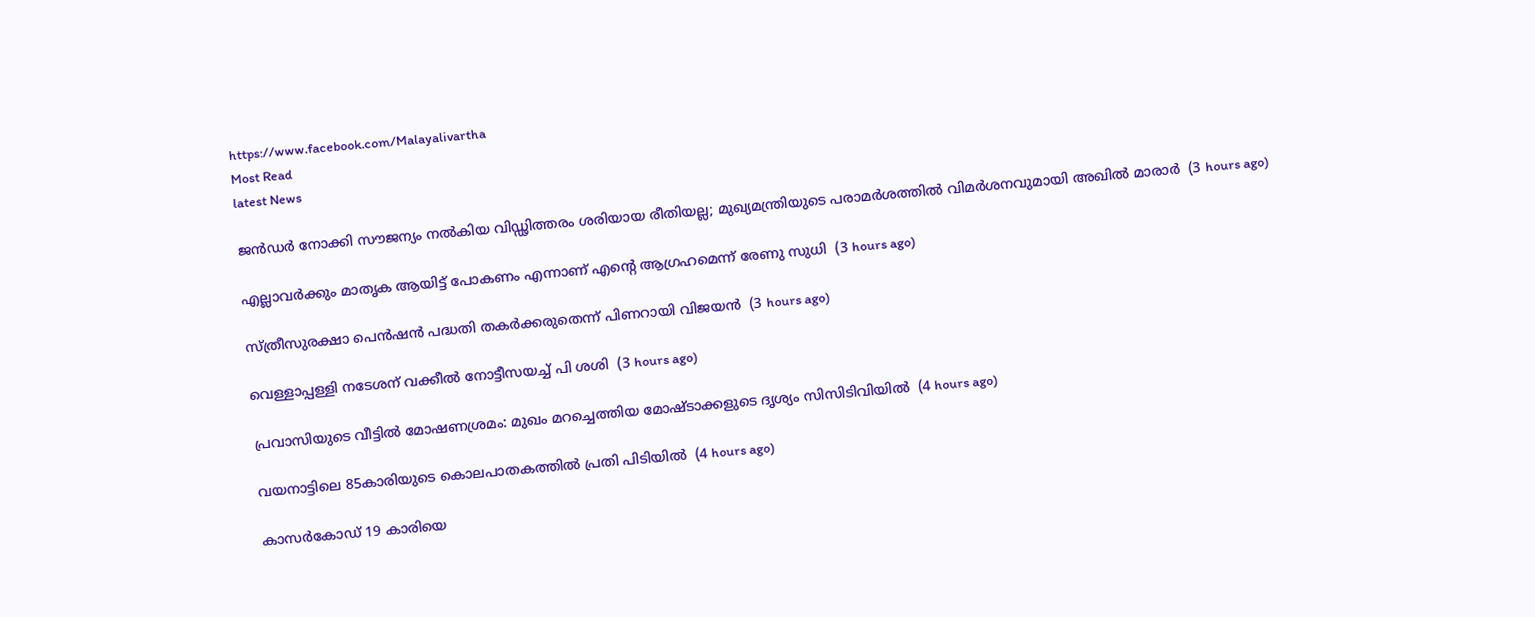https://www.facebook.com/Malayalivartha
Most Read
latest News

ജന്‍ഡര്‍ നോക്കി സൗജന്യം നല്‍കിയ വിഡ്ഢിത്തരം ശരിയായ രീതിയല്ല; മുഖ്യമന്ത്രിയുടെ പരാമര്‍ശത്തില്‍ വിമര്‍ശനവുമായി അഖില്‍ മാരാര്‍  (3 hours ago)

എല്ലാവര്‍ക്കും മാതൃക ആയിട്ട് പോകണം എന്നാണ് എന്റെ ആഗ്രഹമെന്ന് രേണു സുധി  (3 hours ago)

സ്ത്രീസുരക്ഷാ പെന്‍ഷന്‍ പദ്ധതി തകര്‍ക്കരുതെന്ന് പിണറായി വിജയന്‍  (3 hours ago)

വെള്ളാപ്പള്ളി നടേശന് വക്കീല്‍ നോട്ടീസയച്ച് പി ശശി  (3 hours ago)

പ്രവാസിയുടെ വീട്ടില്‍ മോഷണശ്രമം: മുഖം മറച്ചെത്തിയ മോഷ്ടാക്കളുടെ ദൃശ്യം സിസിടിവിയില്‍  (4 hours ago)

വയനാട്ടിലെ 85കാരിയുടെ കൊലപാതകത്തില്‍ പ്രതി പിടിയില്‍  (4 hours ago)

കാസര്‍കോഡ് 19 കാരിയെ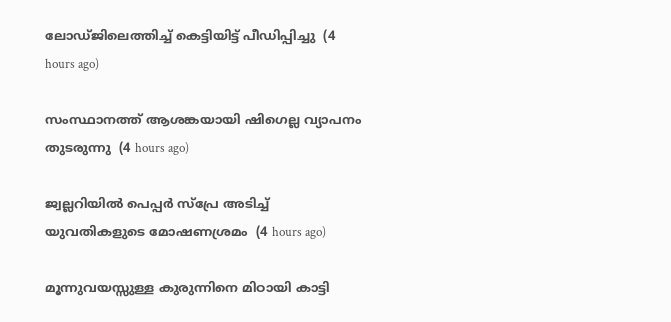ലോഡ്ജിലെത്തിച്ച് കെട്ടിയിട്ട് പീഡിപ്പിച്ചു  (4 hours ago)

സംസ്ഥാനത്ത് ആശങ്കയായി ഷിഗെല്ല വ്യാപനം തുടരുന്നു  (4 hours ago)

ജ്വല്ലറിയില്‍ പെപ്പര്‍ സ്‌പ്രേ അടിച്ച് യുവതികളുടെ മോഷണശ്രമം  (4 hours ago)

മൂന്നുവയസ്സുള്ള കുരുന്നിനെ മിഠായി കാട്ടി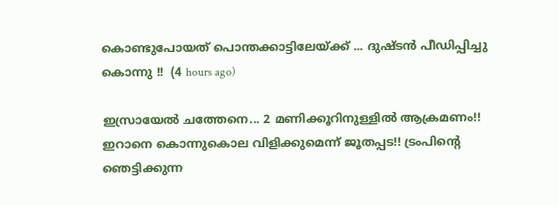കൊണ്ടുപോയത് പൊന്തക്കാട്ടിലേയ്ക്ക് ... ദുഷ്ടൻ പീഡിപ്പിച്ചു കൊന്നു !!  (4 hours ago)

ഇസ്രായേൽ ചത്തേനെ... 2 മണിക്കൂറിനുള്ളിൽ ആക്രമണം!! ഇറാനെ കൊന്നുകൊല വിളിക്കുമെന്ന് ജൂതപ്പട!! ട്രംപിന്റെ ഞെട്ടിക്കുന്ന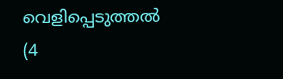വെളിപ്പെടുത്തൽ  (4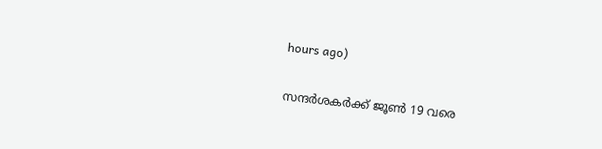hours ago)

സന്ദര്‍ശകര്‍ക്ക് ജൂണ്‍ 19 വരെ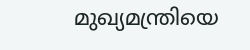മുഖ്യമന്ത്രിയെ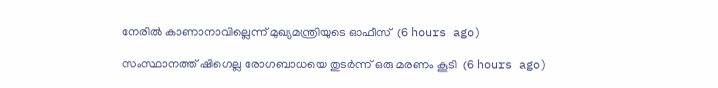നേരില്‍ കാണാനാവില്ലെന്ന് മുഖ്യമന്ത്രിയുടെ ഓഫീസ്  (6 hours ago)

സംസ്ഥാനത്ത് ഷിഗെല്ല രോഗബാധയെ തുടര്‍ന്ന് ഒരു മരണം കൂടി  (6 hours ago)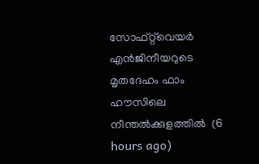സോഫ്റ്റ്‌വെയര്‍ എന്‍ജിനീയറുടെ മൃതദേഹം ഫാം ഹൗസിലെ നീന്തല്‍ക്കുളത്തില്‍  (6 hours ago)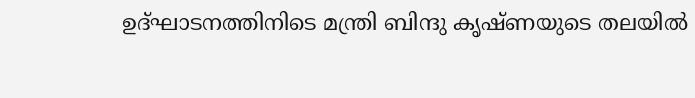ഉദ്ഘാടനത്തിനിടെ മന്ത്രി ബിന്ദു കൃഷ്ണയുടെ തലയില്‍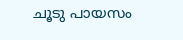ചൂടു പായസം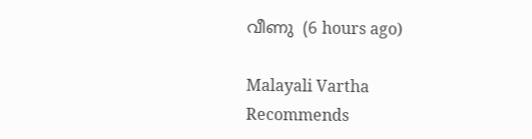വീണു  (6 hours ago)

Malayali Vartha Recommends